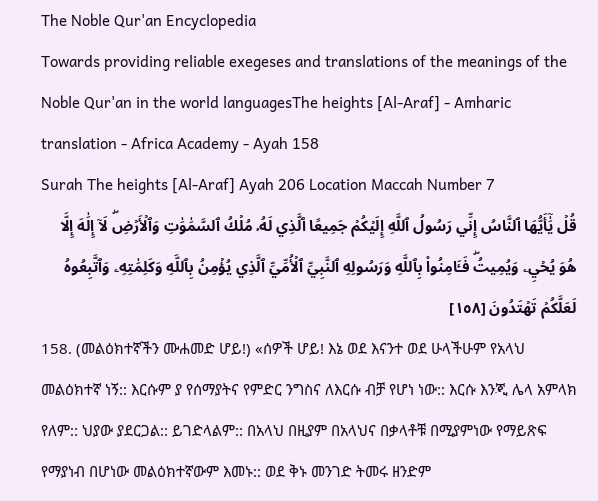The Noble Qur'an Encyclopedia
Towards providing reliable exegeses and translations of the meanings of the Noble Qur'an in the world languagesThe heights [Al-Araf] - Amharic translation - Africa Academy - Ayah 158
Surah The heights [Al-Araf] Ayah 206 Location Maccah Number 7
قُلۡ يَٰٓأَيُّهَا ٱلنَّاسُ إِنِّي رَسُولُ ٱللَّهِ إِلَيۡكُمۡ جَمِيعًا ٱلَّذِي لَهُۥ مُلۡكُ ٱلسَّمَٰوَٰتِ وَٱلۡأَرۡضِۖ لَآ إِلَٰهَ إِلَّا هُوَ يُحۡيِۦ وَيُمِيتُۖ فَـَٔامِنُواْ بِٱللَّهِ وَرَسُولِهِ ٱلنَّبِيِّ ٱلۡأُمِّيِّ ٱلَّذِي يُؤۡمِنُ بِٱللَّهِ وَكَلِمَٰتِهِۦ وَٱتَّبِعُوهُ لَعَلَّكُمۡ تَهۡتَدُونَ [١٥٨]
158. (መልዕክተኛችን ሙሐመድ ሆይ!) «ሰዎች ሆይ! እኔ ወደ እናንተ ወደ ሁላችሁም የአላህ መልዕክተኛ ነኝ:: እርሱም ያ የሰማያትና የምድር ንግስና ለእርሱ ብቻ የሆነ ነው:: እርሱ እንጂ ሌላ አምላክ የለም:: ህያው ያደርጋል:: ይገድላልም:: በአላህ በዚያም በአላህና በቃላቶቹ በሚያምነው የማይጽፍ የማያነብ በሆነው መልዕክተኛውም እመኑ:: ወደ ቅኑ መንገድ ትመሩ ዘንድም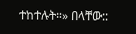ተከተሉት።» በላቸው::